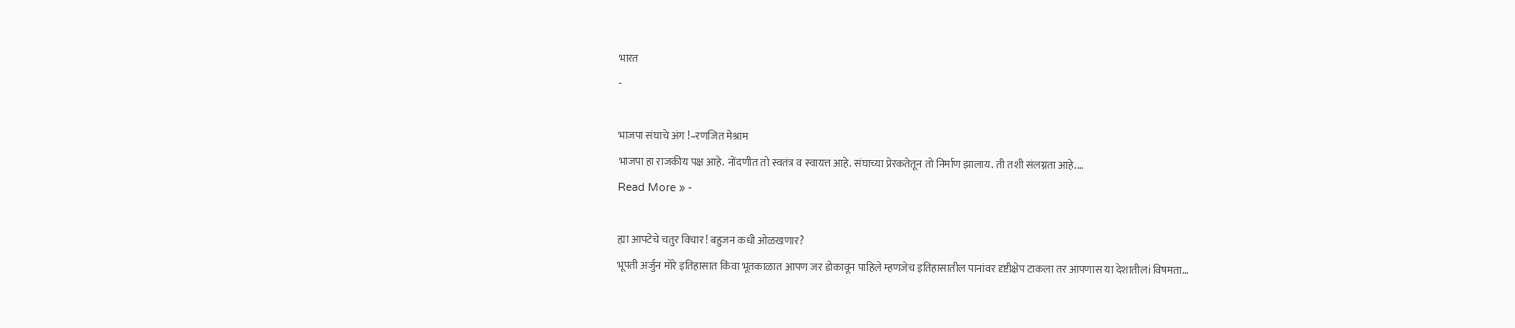भारत
-

भाजपा संघाचे अंग !–रणजित मेश्राम
भाजपा हा राजकीय पक्ष आहे. नोंदणीत तो स्वतंत्र व स्वायत्त आहे. संघाच्या प्रेरकतेतून तो निर्माण झालाय. ती तशी संलग्नता आहे.…
Read More » -

ह्या आपटेचे चतुर विचार! बहुजन कधी ओळखणार?
भूपती अर्जुन मोरे इतिहासात किंवा भूतकाळात आपण जर डोकावून पाहिले म्हणजेच इतिहासातील पानांवर दृष्टीक्षेप टाकला तर आपणास या देशातीलi विषमता…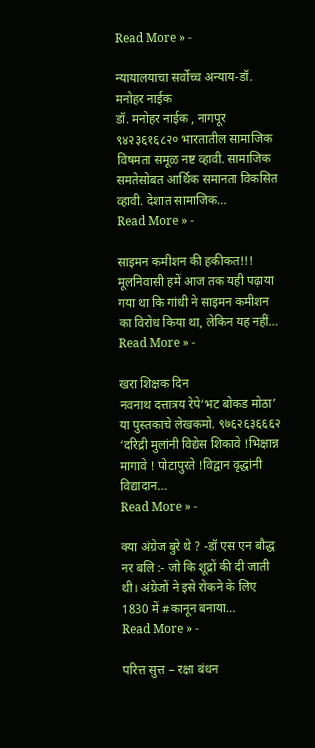Read More » -

न्यायालयाचा सर्वोच्च अन्याय-डॉ. मनोहर नाईक
डॉ. मनोहर नाईक , नागपूर ९४२३६१६८२० भारतातील सामाजिक विषमता समूळ नष्ट व्हावी. सामाजिक समतेसोबत आर्थिक समानता विकसित व्हावी. देशात सामाजिक…
Read More » -

साइमन कमीशन की हकीकत!!!
मूलनिवासी हमें आज तक यही पढ़ाया गया था कि गांधी ने साइमन कमीशन का विरोध किया था, लेकिन यह नहीं…
Read More » -

खरा शिक्षक दिन
नवनाथ दत्तात्रय रेपे‘भट बोकड मोठा’ या पुस्तकाचे लेखकमो. ९७६२६३६६६२ ‘दरिद्री मुलांनी विद्येस शिकावे !भिक्षान्न मागावे ! पोटापुरते !विद्वान वृद्धांनी विद्यादान…
Read More » -

क्या अंग्रेज बुरे थे ? -डॉ एस एन बौद्ध
नर बलि :- जो कि शूद्रों की दी जाती थी। अंग्रेजों ने इसे रोकने के लिए 1830 में #कानून बनाया…
Read More » -

परित्त सुत्त – रक्षा बंधन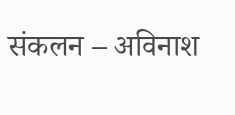संकलन – अविनाश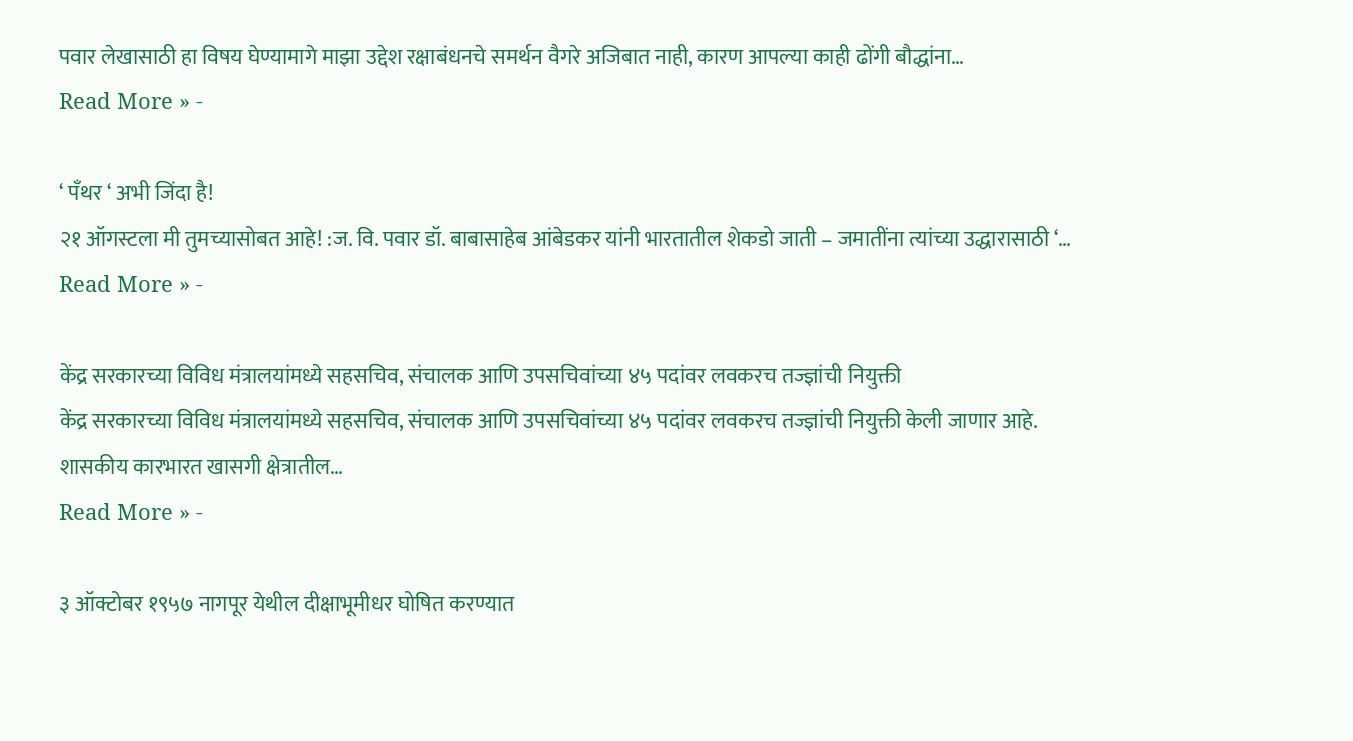पवार लेखासाठी हा विषय घेण्यामागे माझा उद्देश रक्षाबंधनचे समर्थन वैगरे अजिबात नाही, कारण आपल्या काही ढोंगी बौद्धांना…
Read More » -

‘ पँथर ‘ अभी जिंदा है!
२१ ऑगस्टला मी तुमच्यासोबत आहे! :ज. वि. पवार डॉ. बाबासाहेब आंबेडकर यांनी भारतातील शेकडो जाती – जमातींना त्यांच्या उद्धारासाठी ‘…
Read More » -

केंद्र सरकारच्या विविध मंत्रालयांमध्ये सहसचिव, संचालक आणि उपसचिवांच्या ४५ पदांवर लवकरच तज्ज्ञांची नियुक्ती
केंद्र सरकारच्या विविध मंत्रालयांमध्ये सहसचिव, संचालक आणि उपसचिवांच्या ४५ पदांवर लवकरच तज्ज्ञांची नियुक्ती केली जाणार आहे. शासकीय कारभारत खासगी क्षेत्रातील…
Read More » -

३ ऑक्टोबर १९५७ नागपूर येथील दीक्षाभूमीधर घोषित करण्यात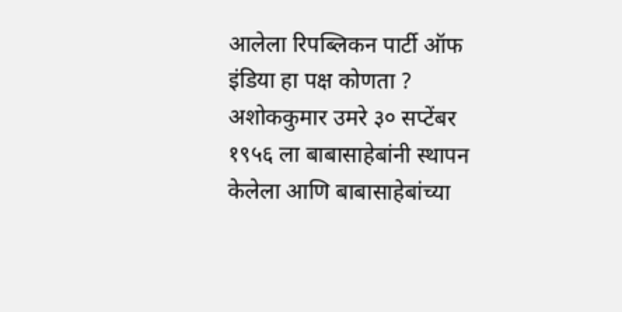आलेला रिपब्लिकन पार्टी ऑफ इंडिया हा पक्ष कोणता ?
अशोककुमार उमरे ३० सप्टेंबर १९५६ ला बाबासाहेबांनी स्थापन केलेला आणि बाबासाहेबांच्या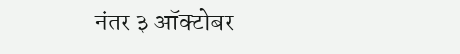नंतर ३ ऑक्टोबर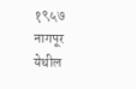१९५७ नागपूर येथील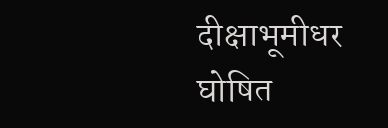दीक्षाभूमीधर घोषित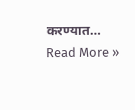करण्यात…
Read More »